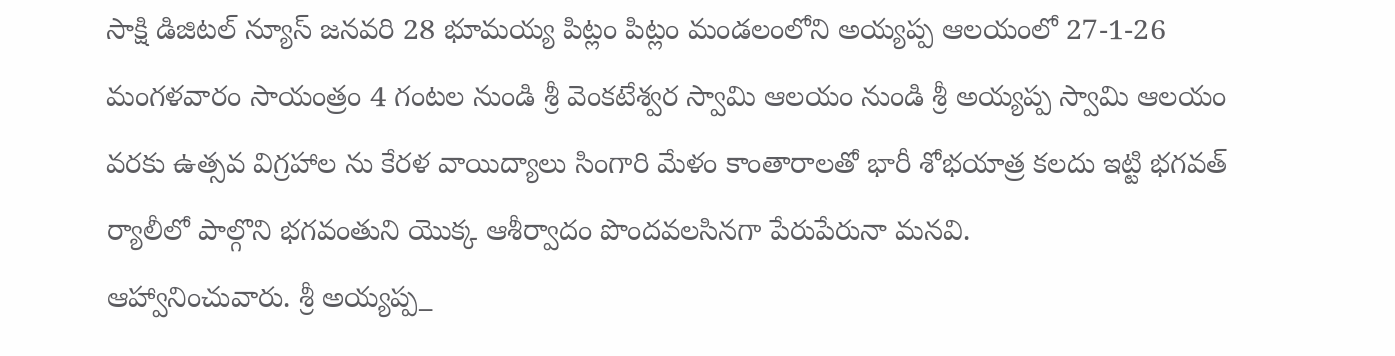సాక్షి డిజిటల్ న్యూస్ జనవరి 28 భూమయ్య పిట్లం పిట్లం మండలంలోని అయ్యప్ప ఆలయంలో 27-1-26 మంగళవారం సాయంత్రం 4 గంటల నుండి శ్రీ వెంకటేశ్వర స్వామి ఆలయం నుండి శ్రీ అయ్యప్ప స్వామి ఆలయం వరకు ఉత్సవ విగ్రహాల ను కేరళ వాయిద్యాలు సింగారి మేళం కాంతారాలతో భారీ శోభయాత్ర కలదు ఇట్టి భగవత్ ర్యాలీలో పాల్గొని భగవంతుని యొక్క ఆశీర్వాదం పొందవలసినగా పేరుపేరునా మనవి.
ఆహ్వానించువారు. శ్రీ అయ్యప్ప_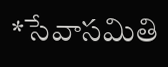*సేవాసమితి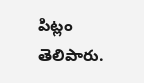పిట్లం తెలిపారు.